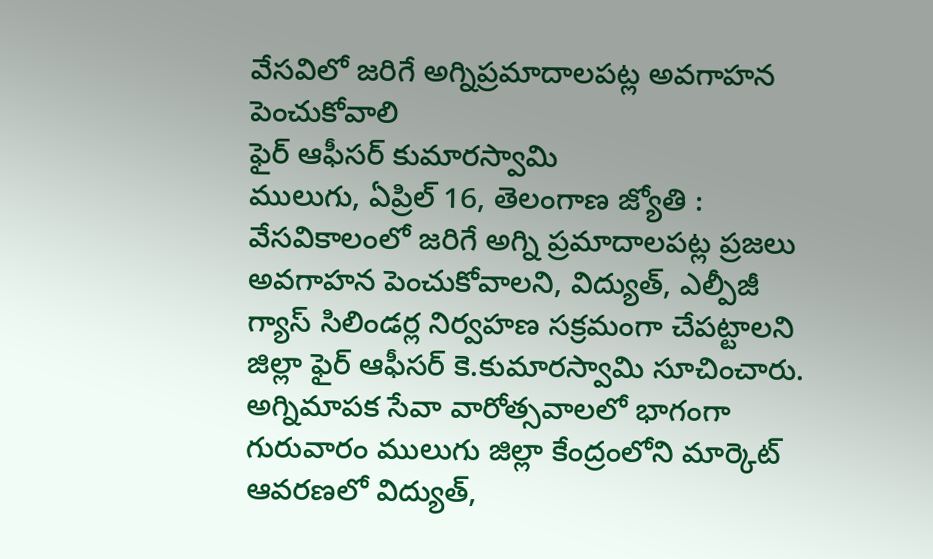వేసవిలో జరిగే అగ్నిప్రమాదాలపట్ల అవగాహన పెంచుకోవాలి
ఫైర్ ఆఫీసర్ కుమారస్వామి
ములుగు, ఏప్రిల్ 16, తెలంగాణ జ్యోతి : వేసవికాలంలో జరిగే అగ్ని ప్రమాదాలపట్ల ప్రజలు అవగాహన పెంచుకోవాలని, విద్యుత్, ఎల్పీజీ గ్యాస్ సిలిండర్ల నిర్వహణ సక్రమంగా చేపట్టాలని జిల్లా ఫైర్ ఆఫీసర్ కె.కుమారస్వామి సూచించారు. అగ్నిమాపక సేవా వారోత్సవాలలో భాగంగా గురువారం ములుగు జిల్లా కేంద్రంలోని మార్కెట్ ఆవరణలో విద్యుత్,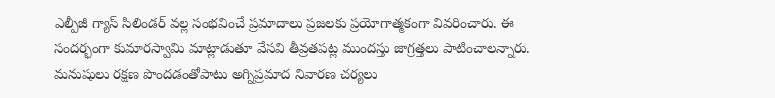ఎల్పీజీ గ్యాస్ సిలిండర్ వల్ల సంభవించే ప్రమాదాలు ప్రజలకు ప్రయోగాత్మకంగా వివరించారు. ఈ సందర్భంగా కుమారస్వామి మాట్లాడుతూ వేసవి తీవ్రతపట్ల ముందస్తు జాగ్రత్తలు పాటించాలన్నారు. మనుషులు రక్షణ పొందడంతోపాటు అగ్నిప్రమాద నివారణ చర్యలు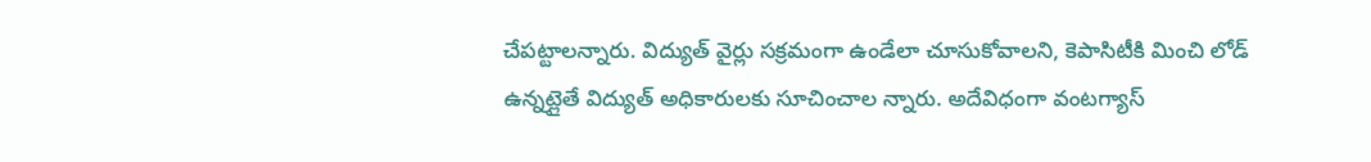చేపట్టాలన్నారు. విద్యుత్ వైర్లు సక్రమంగా ఉండేలా చూసుకోవాలని, కెపాసిటీకి మించి లోడ్ ఉన్నట్లైతే విద్యుత్ అధికారులకు సూచించాల న్నారు. అదేవిధంగా వంటగ్యాస్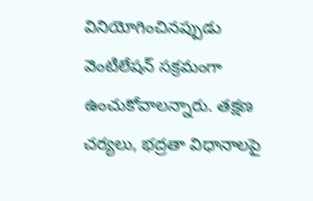వినియోగించినప్పుడు వెంటిలేషన్ సక్రమంగా ఉంచుకోవాలన్నారు. తక్షణ చర్యలు, భద్రతా విధానాలపై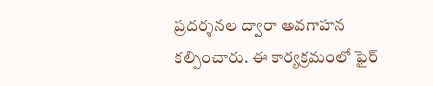ప్రదర్శనల ద్వారా అవగాహన కల్పించారు. ఈ కార్యక్రమంలో ఫైర్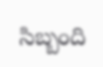సిబ్బంది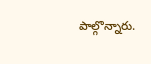పాల్గొన్నారు.